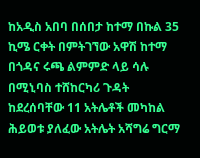ከአዲስ አበባ በሰበታ ከተማ በኩል 35 ኪሜ ርቀት በምትገኘው አዋሽ ከተማ በጎዳና ሩጫ ልምምድ ላይ ሳሉ በሚኒባስ ተሸከርካሪ ጉዳት ከደረሰባቸው 11 አትሌቶች መካከል ሕይወቱ ያለፈው አትሌት አሻግሬ ግርማ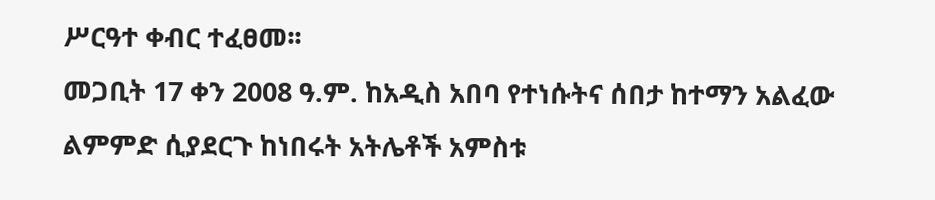ሥርዓተ ቀብር ተፈፀመ፡፡
መጋቢት 17 ቀን 2008 ዓ.ም. ከአዲስ አበባ የተነሱትና ሰበታ ከተማን አልፈው ልምምድ ሲያደርጉ ከነበሩት አትሌቶች አምስቱ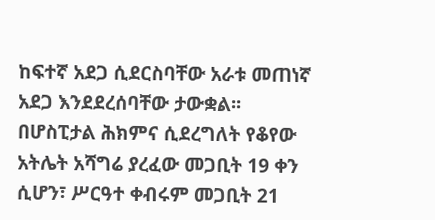ከፍተኛ አደጋ ሲደርስባቸው አራቱ መጠነኛ አደጋ እንደደረሰባቸው ታውቋል፡፡
በሆስፒታል ሕክምና ሲደረግለት የቆየው አትሌት አሻግሬ ያረፈው መጋቢት 19 ቀን ሲሆን፣ ሥርዓተ ቀብሩም መጋቢት 21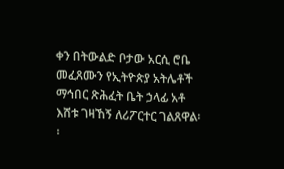ቀን በትውልድ ቦታው አርሲ ሮቤ መፈጸሙን የኢትዮጵያ አትሌቶች ማኅበር ጽሕፈት ቤት ኃላፊ አቶ እሸቱ ገዛኸኝ ለሪፖርተር ገልጸዋል፡፡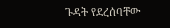ጉዳት የደረሰባቸው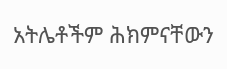አትሌቶችም ሕክምናቸውን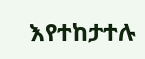እየተከታተሉ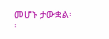መሆኑ ታውቋል፡፡